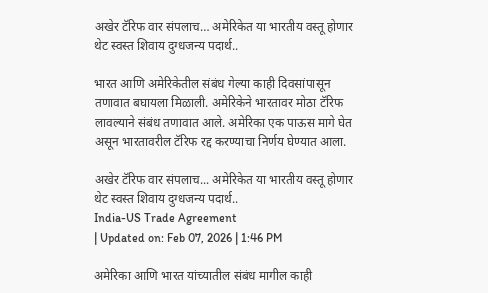अखेर टॅरिफ वार संपलाच… अमेरिकेत या भारतीय वस्तू होणार थेट स्वस्त शिवाय दुग्धजन्य पदार्थ..

भारत आणि अमेरिकेतील संबंध गेल्या काही दिवसांपासून तणावात बघायला मिळाली. अमेरिकेने भारतावर मोठा टॅरिफ लावल्याने संबंध तणावात आले. अमेरिका एक पाऊस मागे घेत असून भारतावरील टॅरिफ रद्द करण्याचा निर्णय घेण्यात आला.

अखेर टॅरिफ वार संपलाच... अमेरिकेत या भारतीय वस्तू होणार थेट स्वस्त शिवाय दुग्धजन्य पदार्थ..
India-US Trade Agreement
| Updated on: Feb 07, 2026 | 1:46 PM

अमेरिका आणि भारत यांच्यातील संबंध मागील काही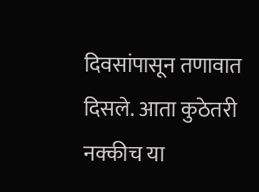दिवसांपासून तणावात दिसले. आता कुठेतरी नक्कीच या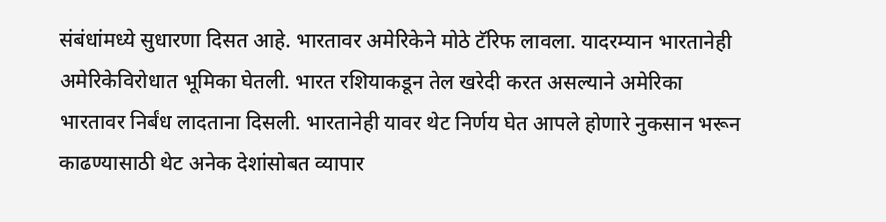संबंधांमध्ये सुधारणा दिसत आहे. भारतावर अमेरिकेने मोठे टॅरिफ लावला. यादरम्यान भारतानेही अमेरिकेविरोधात भूमिका घेतली. भारत रशियाकडून तेल खरेदी करत असल्याने अमेरिका भारतावर निर्बंध लादताना दिसली. भारतानेही यावर थेट निर्णय घेत आपले होणारे नुकसान भरून काढण्यासाठी थेट अनेक देशांसोबत व्यापार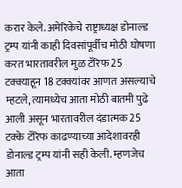करार केले. अमेरिकेचे राष्ट्राध्यक्ष डोनाल्ड ट्रम्प यांनी काही दिवसांपूर्वीच मोठी घोषणा करत भारतावरील मुळ टॅरिफ 25 टक्क्याहून 18 टक्क्यांवर आणत असल्याचे म्हटले, त्यामध्येच आता मोठी बातमी पुढे आली असून भारतावरील दंडात्मक 25 टक्के टॅरिफ काढण्याच्या आदेशावरही डोनाल्ड ट्रम्प यांनी सही केली. म्हणजेच आता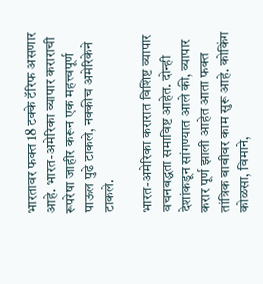भारतावर फक्त 18 टक्के टॅरिफ असणार आहे. भारत-अमेरिका व्यापार कराराची रूपरेषा जाहीर करून एक महत्त्वपूर्ण पाऊल पुढे टाकले, नक्कीच अमेरिकेने टाकले.

भारत-अमेरिका करारात विशिष्ट व्यापार वचनबद्धता समाविष्ट आहेत. दोन्ही देशांकडून सांगण्यात आले की, व्यापार करार पूर्ण झाली आहेत आता फक्त तांत्रिक बाबीवर काम सुरू आहे. कोकिंग कोळसा, विमाने,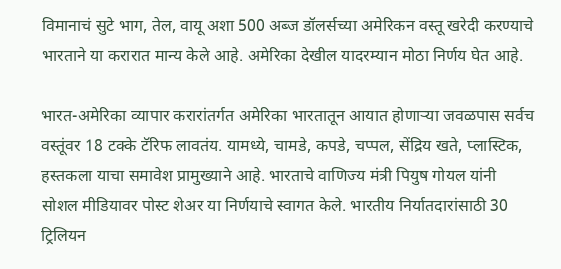विमानाचं सुटे भाग, तेल, वायू अशा 500 अब्ज डॉलर्सच्या अमेरिकन वस्तू खरेदी करण्याचे भारताने या करारात मान्य केले आहे. अमेरिका देखील यादरम्यान मोठा निर्णय घेत आहे.

भारत-अमेरिका व्यापार करारांतर्गत अमेरिका भारतातून आयात होणाऱ्या जवळपास सर्वच वस्तूंवर 18 टक्के टॅरिफ लावतंय. यामध्ये, चामडे, कपडे, चप्पल, सेंद्रिय खते, प्लास्टिक, हस्तकला याचा समावेश प्रामुख्याने आहे. भारताचे वाणिज्य मंत्री पियुष गोयल यांनी सोशल मीडियावर पोस्ट शेअर या निर्णयाचे स्वागत केले. भारतीय निर्यातदारांसाठी 30 ट्रिलियन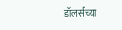डॉलर्सच्या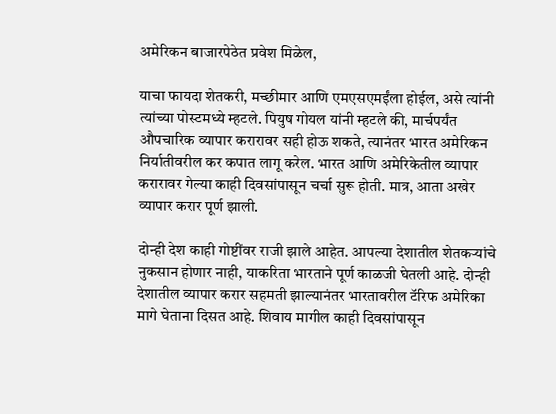अमेरिकन बाजारपेठेत प्रवेश मिळेल,

याचा फायदा शेतकरी, मच्छीमार आणि एमएसएमईंला होईल, असे त्यांनी त्यांच्या पोस्टमध्ये म्हटले. पियुष गोयल यांनी म्हटले की, मार्चपर्यंत औपचारिक व्यापार करारावर सही होऊ शकते, त्यानंतर भारत अमेरिकन निर्यातीवरील कर कपात लागू करेल. भारत आणि अमेरिकेतील व्यापार करारावर गेल्या काही दिवसांपासून चर्चा सुरू होती. मात्र, आता अखेर व्यापार करार पूर्ण झाली.

दोन्ही देश काही गोष्टींवर राजी झाले आहेत. आपल्या देशातील शेतकऱ्यांचे नुकसान होणार नाही, याकरिता भारताने पूर्ण काळजी घेतली आहे. दोन्ही देशातील व्यापार करार सहमती झाल्यानंतर भारतावरील टॅरिफ अमेरिका मागे घेताना दिसत आहे. शिवाय मागील काही दिवसांपासून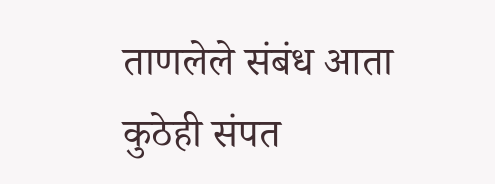ताणलेले संबंध आता कुठेही संपत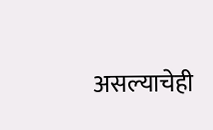असल्याचेही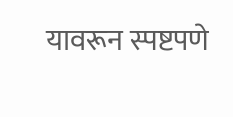यावरून स्पष्टपणे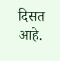दिसत आहे.